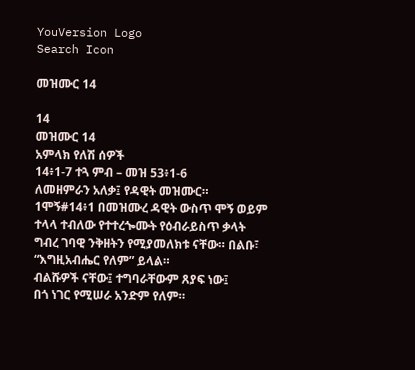YouVersion Logo
Search Icon

መዝሙር 14

14
መዝሙር 14
አምላክ የለሽ ሰዎች
14፥1-7 ተጓ ምብ – መዝ 53፥1-6
ለመዘምራን አለቃ፤ የዳዊት መዝሙር።
1ሞኝ#14፥1 በመዝሙረ ዳዊት ውስጥ ሞኝ ወይም ተላላ ተብለው የተተረጐሙት የዕብራይስጥ ቃላት ግብረ ገባዊ ንቅዘትን የሚያመለክቱ ናቸው። በልቡ፣
“እግዚአብሔር የለም” ይላል።
ብልሹዎች ናቸው፤ ተግባራቸውም ጸያፍ ነው፤
በጎ ነገር የሚሠራ አንድም የለም።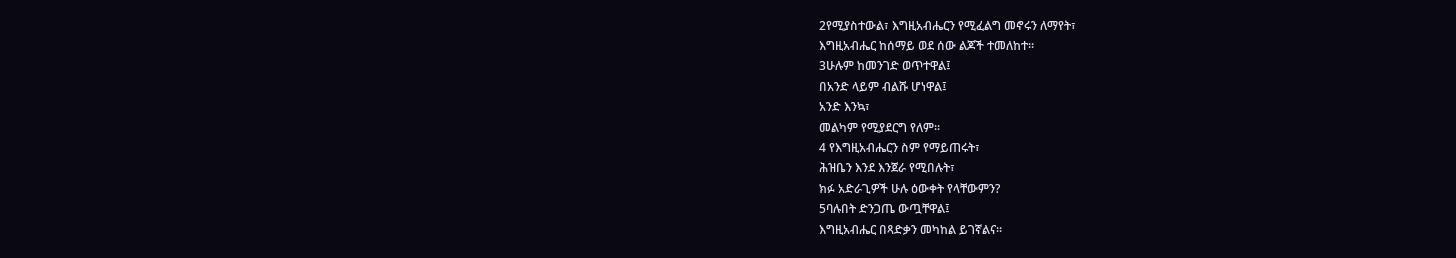2የሚያስተውል፣ እግዚአብሔርን የሚፈልግ መኖሩን ለማየት፣
እግዚአብሔር ከሰማይ ወደ ሰው ልጆች ተመለከተ።
3ሁሉም ከመንገድ ወጥተዋል፤
በአንድ ላይም ብልሹ ሆነዋል፤
አንድ እንኳ፣
መልካም የሚያደርግ የለም።
4 የእግዚአብሔርን ስም የማይጠሩት፣
ሕዝቤን እንደ እንጀራ የሚበሉት፣
ክፉ አድራጊዎች ሁሉ ዕውቀት የላቸውምን?
5ባሉበት ድንጋጤ ውጧቸዋል፤
እግዚአብሔር በጻድቃን መካከል ይገኛልና።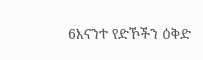6እናንተ የድኾችን ዕቅድ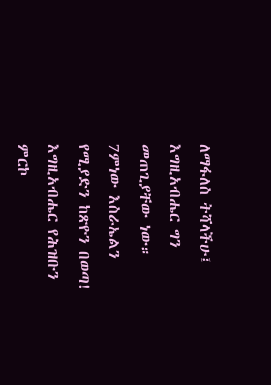ለማፋለስ ትሻላችሁ፤
እግዚአብሔር ግን መጠጊያቸው ነው።
7ምነው እስራኤልን የሚያድን ከጽዮን በወጣ!
እግዚአብሔር የሕዝቡን ምርኮ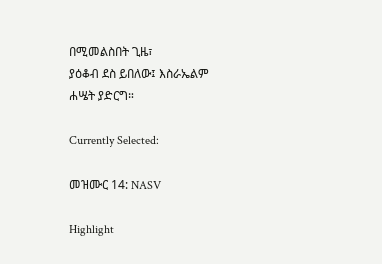በሚመልስበት ጊዜ፣
ያዕቆብ ደስ ይበለው፤ እስራኤልም ሐሤት ያድርግ።

Currently Selected:

መዝሙር 14: NASV

Highlight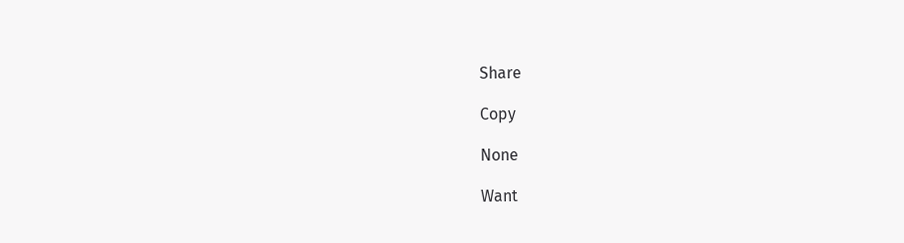Share

Copy

None

Want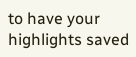to have your highlights saved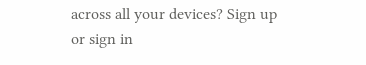across all your devices? Sign up or sign in